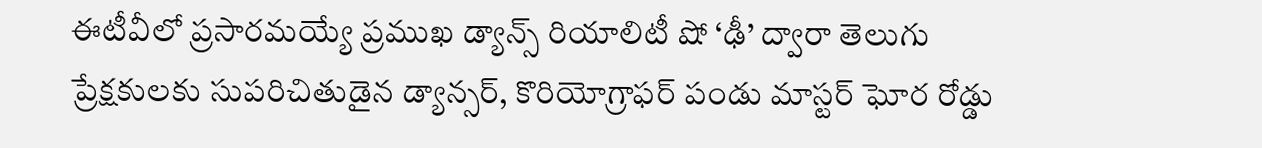ఈటీవీలో ప్రసారమయ్యే ప్రముఖ డ్యాన్స్ రియాలిటీ షో ‘ఢీ’ ద్వారా తెలుగు ప్రేక్షకులకు సుపరిచితుడైన డ్యాన్సర్, కొరియోగ్రాఫర్ పండు మాస్టర్ ఘోర రోడ్డు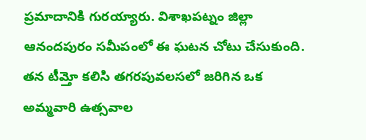ప్రమాదానికి గురయ్యారు. విశాఖపట్నం జిల్లా ఆనందపురం సమీపంలో ఈ ఘటన చోటు చేసుకుంది. తన టీమ్తో కలిసి తగరపువలసలో జరిగిన ఒక అమ్మవారి ఉత్సవాల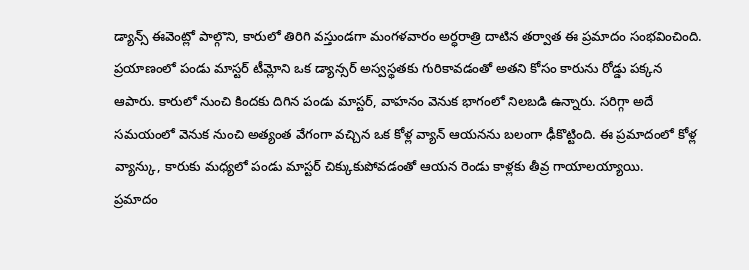డ్యాన్స్ ఈవెంట్లో పాల్గొని, కారులో తిరిగి వస్తుండగా మంగళవారం అర్ధరాత్రి దాటిన తర్వాత ఈ ప్రమాదం సంభవించింది.
ప్రయాణంలో పండు మాస్టర్ టీమ్లోని ఒక డ్యాన్సర్ అస్వస్థతకు గురికావడంతో అతని కోసం కారును రోడ్డు పక్కన ఆపారు. కారులో నుంచి కిందకు దిగిన పండు మాస్టర్, వాహనం వెనుక భాగంలో నిలబడి ఉన్నారు. సరిగ్గా అదే సమయంలో వెనుక నుంచి అత్యంత వేగంగా వచ్చిన ఒక కోళ్ల వ్యాన్ ఆయనను బలంగా ఢీకొట్టింది. ఈ ప్రమాదంలో కోళ్ల వ్యాన్కు, కారుకు మధ్యలో పండు మాస్టర్ చిక్కుకుపోవడంతో ఆయన రెండు కాళ్లకు తీవ్ర గాయాలయ్యాయి.
ప్రమాదం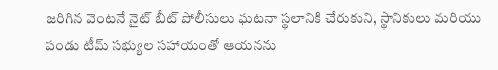జరిగిన వెంటనే నైట్ బీట్ పోలీసులు ఘటనా స్థలానికి చేరుకుని, స్థానికులు మరియు పండు టీమ్ సభ్యుల సహాయంతో ఆయనను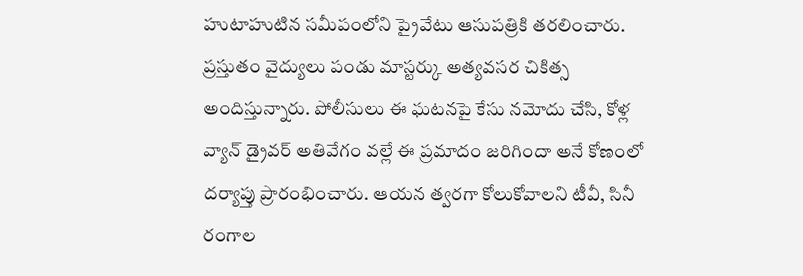హుటాహుటిన సమీపంలోని ప్రైవేటు ఆసుపత్రికి తరలించారు. ప్రస్తుతం వైద్యులు పండు మాస్టర్కు అత్యవసర చికిత్స అందిస్తున్నారు. పోలీసులు ఈ ఘటనపై కేసు నమోదు చేసి, కోళ్ల వ్యాన్ డ్రైవర్ అతివేగం వల్లే ఈ ప్రమాదం జరిగిందా అనే కోణంలో దర్యాప్తు ప్రారంభించారు. ఆయన త్వరగా కోలుకోవాలని టీవీ, సినీ రంగాల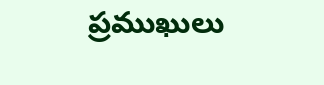ప్రముఖులు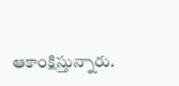ఆకాంక్షిస్తున్నారు.